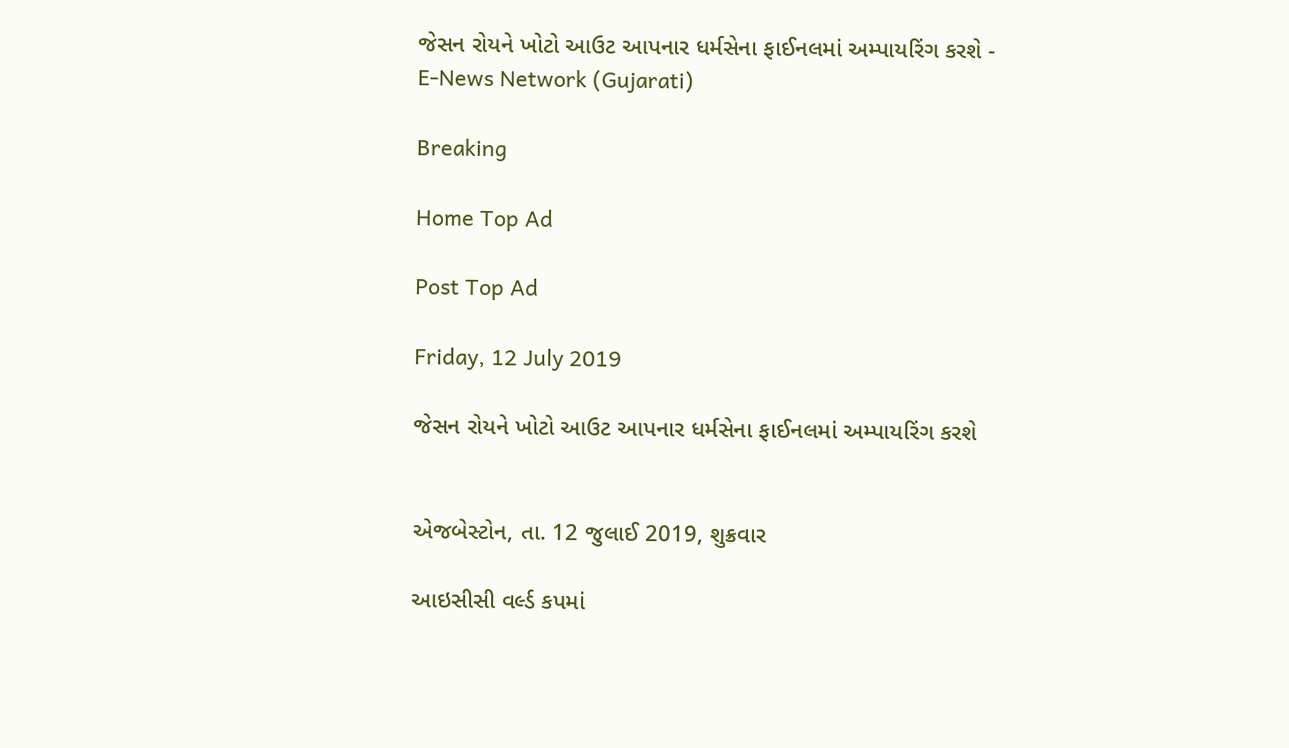જેસન રોયને ખોટો આઉટ આપનાર ધર્મસેના ફાઈનલમાં અમ્પાયરિંગ કરશે - E-News Network (Gujarati)

Breaking

Home Top Ad

Post Top Ad

Friday, 12 July 2019

જેસન રોયને ખોટો આઉટ આપનાર ધર્મસેના ફાઈનલમાં અમ્પાયરિંગ કરશે


એજબેસ્ટોન, તા. 12 જુલાઈ 2019, શુક્રવાર

આઇસીસી વર્લ્ડ કપમાં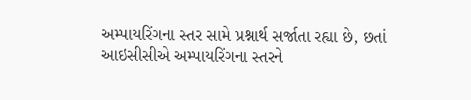અમ્પાયરિંગના સ્તર સામે પ્રશ્નાર્થ સર્જાતા રહ્યા છે, છતાં આઇસીસીએ અમ્પાયરિંગના સ્તરને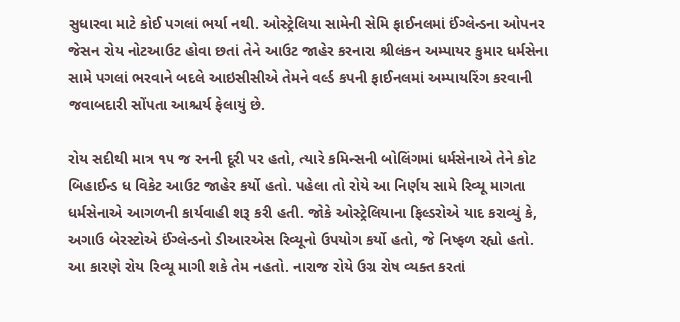સુધારવા માટે કોઈ પગલાં ભર્યા નથી. ઓસ્ટ્રેલિયા સામેની સેમિ ફાઈનલમાં ઈંગ્લેન્ડના ઓપનર જેસન રોય નોટઆઉટ હોવા છતાં તેને આઉટ જાહેર કરનારા શ્રીલંકન અમ્પાયર કુમાર ધર્મસેના સામે પગલાં ભરવાને બદલે આઇસીસીએ તેમને વર્લ્ડ કપની ફાઈનલમાં અમ્પાયરિંગ કરવાની જવાબદારી સોંપતા આશ્ચર્ય ફેલાયું છે.

રોય સદીથી માત્ર ૧૫ જ રનની દૂરી પર હતો, ત્યારે કમિન્સની બોલિંગમાં ધર્મસેનાએ તેને કોટ બિહાઈન્ડ ધ વિકેટ આઉટ જાહેર કર્યો હતો. પહેલા તો રોયે આ નિર્ણય સામે રિવ્યૂ માગતા ધર્મસેનાએ આગળની કાર્યવાહી શરૂ કરી હતી. જોકે ઓસ્ટ્રેલિયાના ફિલ્ડરોએ યાદ કરાવ્યું કે, અગાઉ બેરસ્ટોએ ઈંગ્લેન્ડનો ડીઆરએસ રિવ્યૂનો ઉપયોગ કર્યો હતો, જે નિષ્ફળ રહ્યો હતો. આ કારણે રોય રિવ્યૂ માગી શકે તેમ નહતો. નારાજ રોયે ઉગ્ર રોષ વ્યક્ત કરતાં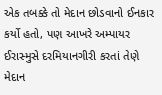એક તબક્કે તો મેદાન છોડવાનો ઈનકાર કર્યો હતો, પણ આખરે અમ્પાયર ઈરાસ્મુસે દરમિયાનગીરી કરતાં તેણે મેદાન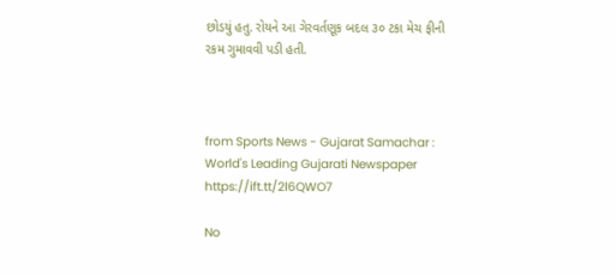છોડયું હતુ. રોયને આ ગેરવર્તણૂક બદલ ૩૦ ટકા મેચ ફીની રકમ ગુમાવવી પડી હતી.



from Sports News - Gujarat Samachar : World's Leading Gujarati Newspaper https://ift.tt/2l6QWO7

No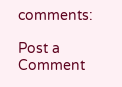comments:

Post a Comment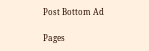Post Bottom Ad

Pages